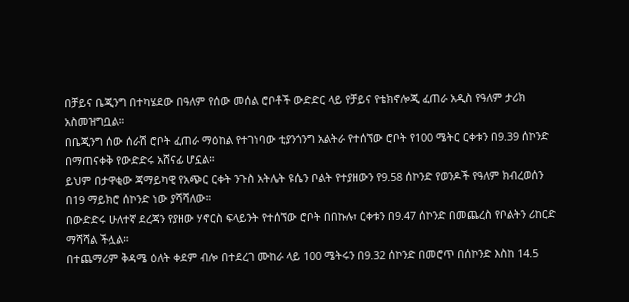በቻይና ቤጂንግ በተካሄደው በዓለም የሰው መሰል ሮቦቶች ውድድር ላይ የቻይና የቴክኖሎጂ ፈጠራ አዲስ የዓለም ታሪክ አስመዝግቧል።
በቤጂንግ ሰው ሰራሽ ሮቦት ፈጠራ ማዕከል የተገነባው ቲያንጎንግ አልትራ የተሰኘው ሮቦት የ100 ሜትር ርቀቱን በ9.39 ሰኮንድ በማጠናቀቅ የውድድሩ አሸናፊ ሆኗል።
ይህም በታዋቂው ጃማይካዊ የአጭር ርቀት ንጉስ አትሌት ዩሴን ቦልት የተያዘውን የ9.58 ሰኮንድ የወንዶች የዓለም ክብረወሰን በ19 ማይክሮ ሰኮንድ ነው ያሻሻለው።
በውድድሩ ሁለተኛ ደረጃን የያዘው ሃኖርስ ፍላይንት የተሰኘው ሮቦት በበኩሉ፣ ርቀቱን በ9.47 ሰኮንድ በመጨረስ የቦልትን ሪከርድ ማሻሻል ችሏል።
በተጨማሪም ቅዳሜ ዕለት ቀደም ብሎ በተደረገ ሙከራ ላይ 100 ሜትሩን በ9.32 ሰኮንድ በመሮጥ በሰኮንድ እስከ 14.5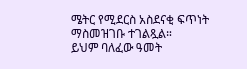ሜትር የሚደርስ አስደናቂ ፍጥነት ማስመዝገቡ ተገልጿል።
ይህም ባለፈው ዓመት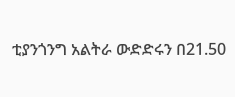ቲያንጎንግ አልትራ ውድድሩን በ21.50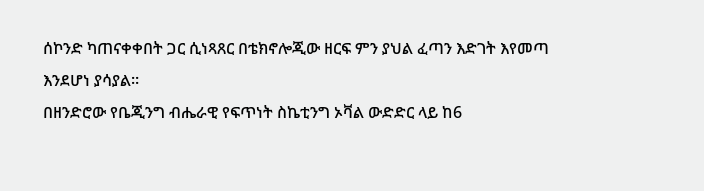ሰኮንድ ካጠናቀቀበት ጋር ሲነጻጸር በቴክኖሎጂው ዘርፍ ምን ያህል ፈጣን እድገት እየመጣ እንደሆነ ያሳያል።
በዘንድሮው የቤጂንግ ብሔራዊ የፍጥነት ስኬቲንግ ኦቫል ውድድር ላይ ከ6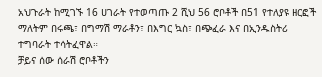አህጉራት ከሚገኙ 16 ሀገራት የተወጣጡ 2 ሺህ 56 ሮቦቶች በ51 የተለያዩ ዘርፎች ማለትም በሩጫ፣ በግማሽ ማራቶን፣ በእግር ኳስ፣ በጭፈራ እና በኢንዱስትሪ ተግባራት ተሳትፈዋል።
ቻይና ሰው ሰራሽ ሮቦቶችን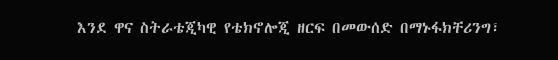እንደ ዋና ስትራቴጂካዊ የቴክኖሎጂ ዘርፍ በመውሰድ በማኑፋክቸሪንግ፣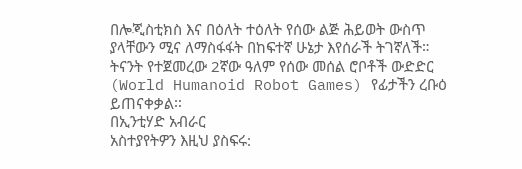በሎጂስቲክስ እና በዕለት ተዕለት የሰው ልጅ ሕይወት ውስጥ ያላቸውን ሚና ለማስፋፋት በከፍተኛ ሁኔታ እየሰራች ትገኛለች።
ትናንት የተጀመረው 2ኛው ዓለም የሰው መሰል ሮቦቶች ውድድር (World Humanoid Robot Games) የፊታችን ረቡዕ ይጠናቀቃል፡፡
በኢንቲሃድ አብራር
አስተያየትዎን እዚህ ያስፍሩ: